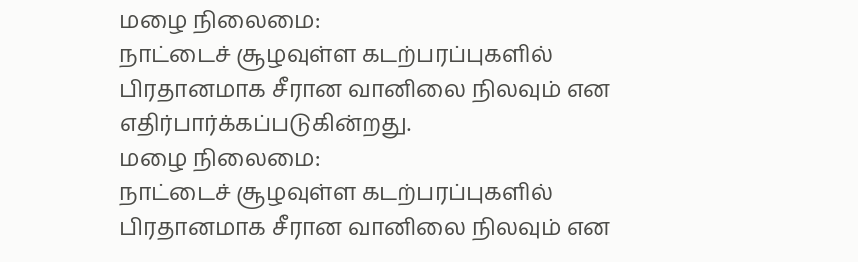மழை நிலைமை:
நாட்டைச் சூழவுள்ள கடற்பரப்புகளில் பிரதானமாக சீரான வானிலை நிலவும் என எதிர்பார்க்கப்படுகின்றது.
மழை நிலைமை:
நாட்டைச் சூழவுள்ள கடற்பரப்புகளில் பிரதானமாக சீரான வானிலை நிலவும் என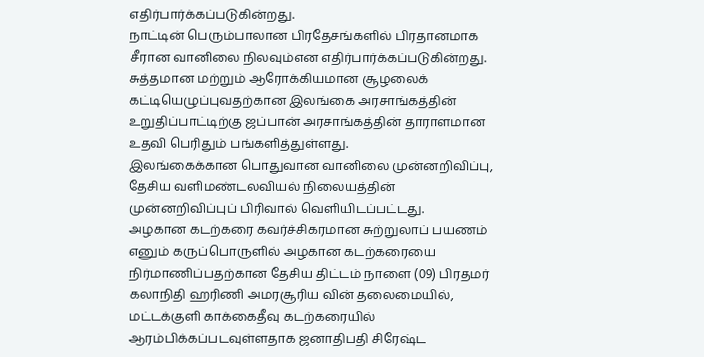எதிர்பார்க்கப்படுகின்றது.
நாட்டின் பெரும்பாலான பிரதேசங்களில் பிரதானமாக சீரான வானிலை நிலவும்என எதிர்பார்க்கப்படுகின்றது.
சுத்தமான மற்றும் ஆரோக்கியமான சூழலைக் கட்டியெழுப்புவதற்கான இலங்கை அரசாங்கத்தின் உறுதிப்பாட்டிற்கு ஜப்பான் அரசாங்கத்தின் தாராளமான உதவி பெரிதும் பங்களித்துள்ளது.
இலங்கைக்கான பொதுவான வானிலை முன்னறிவிப்பு, தேசிய வளிமண்டலவியல் நிலையத்தின் முன்னறிவிப்புப் பிரிவால் வெளியிடப்பட்டது.
அழகான கடற்கரை கவர்ச்சிகரமான சுற்றுலாப் பயணம் எனும் கருப்பொருளில் அழகான கடற்கரையை நிர்மாணிப்பதற்கான தேசிய திட்டம் நாளை (09) பிரதமர் கலாநிதி ஹரிணி அமரசூரிய வின் தலைமையில், மட்டக்குளி காக்கைதீவு கடற்கரையில் ஆரம்பிக்கப்படவுள்ளதாக ஜனாதிபதி சிரேஷ்ட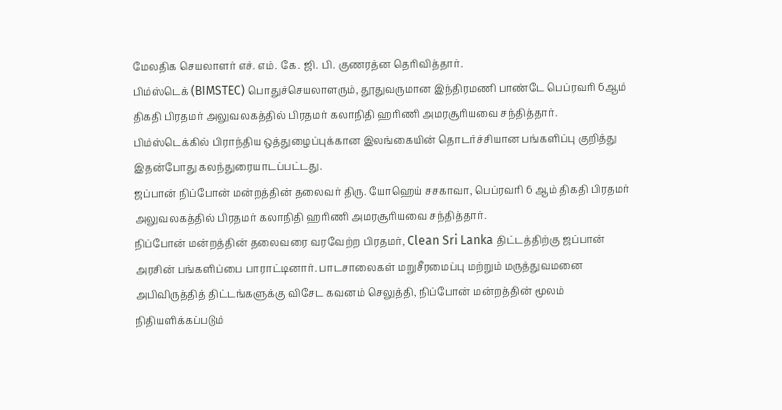மேலதிக செயலாளர் எச். எம். கே. ஜி. பி. குணரத்ன தெரிவித்தார்.
பிம்ஸ்டெக் (BIMSTEC) பொதுச்செயலாளரும், தூதுவருமான இந்திரமணி பாண்டே பெப்ரவரி 6ஆம் திகதி பிரதமர் அலுவலகத்தில் பிரதமர் கலாநிதி ஹரிணி அமரசூரியவை சந்தித்தார்.
பிம்ஸ்டெக்கில் பிராந்திய ஒத்துழைப்புக்கான இலங்கையின் தொடர்ச்சியான பங்களிப்பு குறித்து இதன்போது கலந்துரையாடப்பட்டது.
ஜப்பான் நிப்போன் மன்றத்தின் தலைவர் திரு. யோஹெய் சசகாவா, பெப்ரவரி 6 ஆம் திகதி பிரதமர் அலுவலகத்தில் பிரதமர் கலாநிதி ஹரிணி அமரசூரியவை சந்தித்தார்.
நிப்போன் மன்றத்தின் தலைவரை வரவேற்ற பிரதமர், Clean Sri Lanka திட்டத்திற்கு ஜப்பான் அரசின் பங்களிப்பை பாராட்டினார். பாடசாலைகள் மறுசீரமைப்பு மற்றும் மருத்துவமனை அபிவிருத்தித் திட்டங்களுக்கு விசேட கவனம் செலுத்தி, நிப்போன் மன்றத்தின் மூலம் நிதியளிக்கப்படும்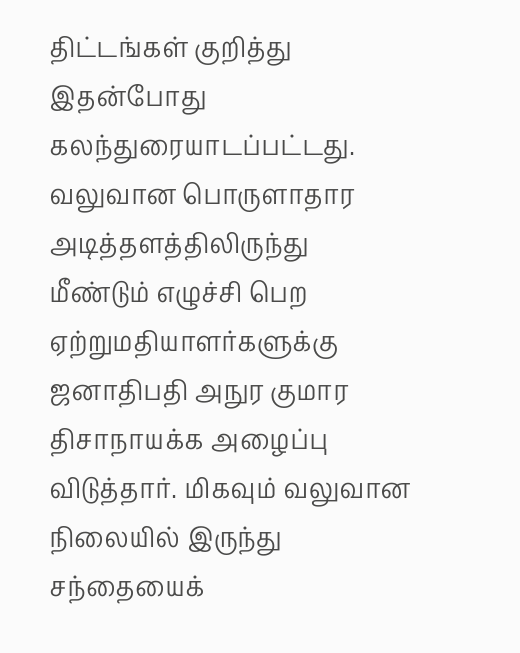திட்டங்கள் குறித்து இதன்போது கலந்துரையாடப்பட்டது.
வலுவான பொருளாதார அடித்தளத்திலிருந்து மீண்டும் எழுச்சி பெற ஏற்றுமதியாளர்களுக்கு ஜனாதிபதி அநுர குமார திசாநாயக்க அழைப்பு விடுத்தார். மிகவும் வலுவான நிலையில் இருந்து சந்தையைக்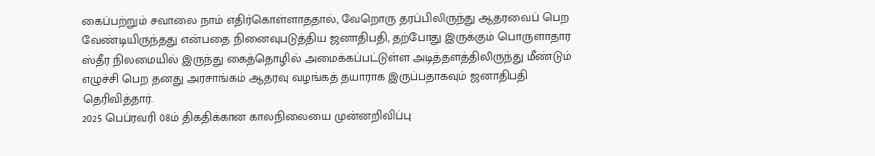கைப்பற்றும் சவாலை நாம் எதிர்கொள்ளாததால், வேறொரு தரப்பிலிருந்து ஆதரவைப் பெற வேண்டியிருந்தது என்பதை நினைவுபடுத்திய ஜனாதிபதி, தற்போது இருக்கும் பொருளாதார ஸ்தீர நிலமையில் இருந்து கைத்தொழில் அமைக்கப்பட்டுள்ள அடித்தளத்திலிருந்து மீண்டும் எழுச்சி பெற தனது அரசாங்கம் ஆதரவு வழங்கத் தயாராக இருப்பதாகவும் ஜனாதிபதி தெரிவித்தார்.
2025 பெப்ரவரி 08ம் திகதிக்கான காலநிலையை முன்னறிவிப்பு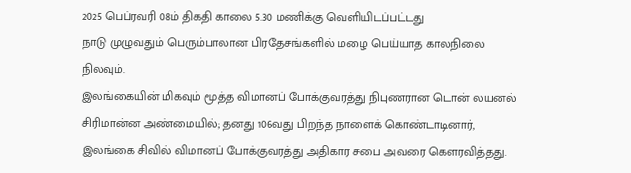2025 பெப்ரவரி 08ம் திகதி காலை 5.30 மணிக்கு வெளியிடப்பட்டது
நாடு முழுவதும் பெரும்பாலான பிரதேசங்களில் மழை பெய்யாத காலநிலை நிலவும்.
இலங்கையின் மிகவும் மூத்த விமானப் போக்குவரத்து நிபுணரான டொன் லயனல் சிரிமான்ன அண்மையில்; தனது 106வது பிறந்த நாளைக் கொண்டாடினார், இலங்கை சிவில் விமானப் போக்குவரத்து அதிகார சபை அவரை கௌரவித்தது.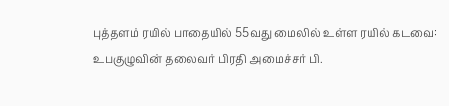புத்தளம் ரயில் பாதையில் 55வது மைலில் உள்ள ரயில் கடவை:
உபகுழுவின் தலைவர் பிரதி அமைச்சர் பி.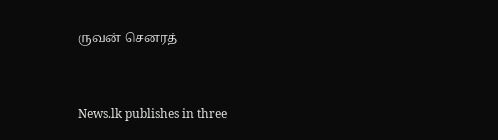ருவன் செனரத்


News.lk publishes in three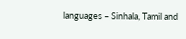languages – Sinhala, Tamil and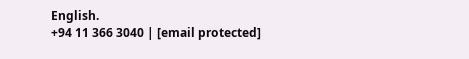English.
+94 11 366 3040 | [email protected]